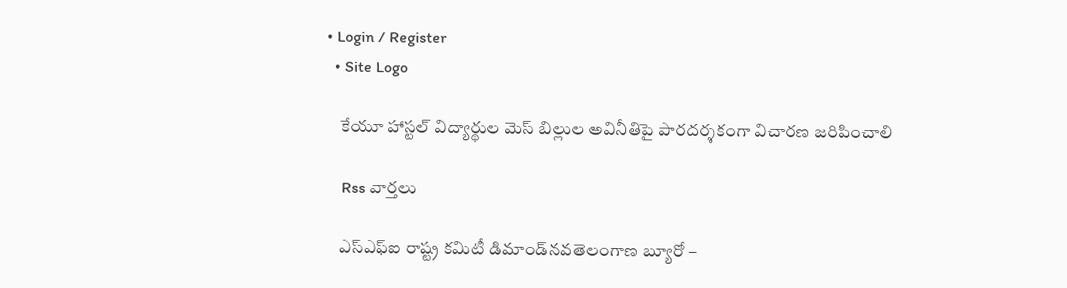• Login / Register
  • Site Logo

    కేయూ హాస్టల్ విద్యార్థుల మెస్ బిల్లుల అవినీతిపై పారదర్శకంగా విచారణ జరిపించాలి

    Rss వార్తలు

    ఎస్‌ఎఫ్‌ఐ రాష్ట్ర కమిటీ డిమాండ్‌నవతెలంగాణ బ్యూరో –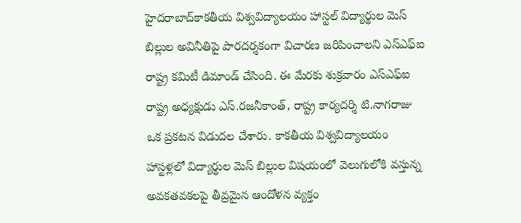హైదరాబాద్‌కాకతీయ విశ్వవిద్యాలయం హాస్టల్‌ విద్యార్థుల మెస్‌ బిల్లుల అవినీతిపై పారదర్శకంగా విచారణ జరిపించాలని ఎస్‌ఎఫ్‌ఐ రాష్ట్ర కమిటీ డిమాండ్‌ చేసింది. ఈ మేరకు శుక్రవారం ఎస్‌ఎఫ్‌ఐ రాష్ట్ర అధ్యక్షుడు ఎస్‌.రజనీకాంత్‌, రాష్ట్ర కార్యదర్శి టి.నాగరాజు ఒక ప్రకటన విడుదల చేశారు. కాకతీయ విశ్వవిద్యాలయం హాస్టళ్లలో విద్యార్థుల మెస్‌ బిల్లుల విషయంలో వెలుగులోకి వస్తున్న అవకతవకలపై తీవ్రమైన ఆందోళన వ్యక్తం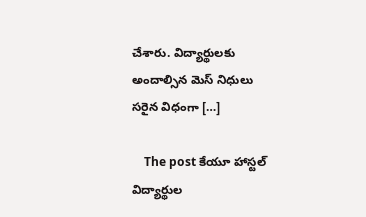చేశారు. విద్యార్థులకు అందాల్సిన మెస్‌ నిధులు సరైన విధంగా […]

    The post కేయూ హాస్టల్‌ విద్యార్థుల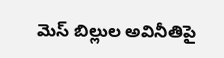మెస్‌ బిల్లుల అవినీతిపై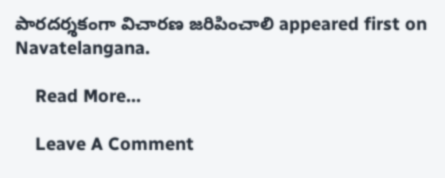పారదర్శకంగా విచారణ జరిపించాలి appeared first on Navatelangana.

    Read More...

    Leave A Comment